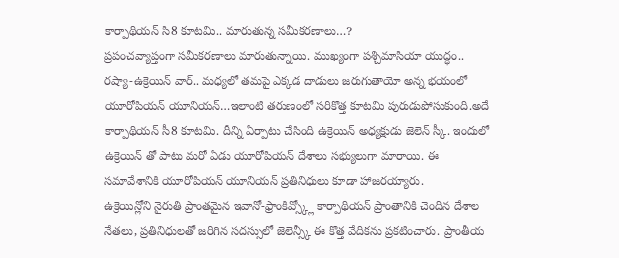కార్పాథియన్ సి8 కూటమి.. మారుతున్న సమీకరణాలు…?
ప్రపంచవ్యాప్తంగా సమీకరణాలు మారుతున్నాయి. ముఖ్యంగా పశ్చిమాసియా యుద్ధం.. రష్యా-ఉక్రెయిన్ వార్.. మధ్యలో తమపై ఎక్కడ దాడులు జరుగుతాయో అన్న భయంలో యూరోపియన్ యూనియన్…ఇలాంటి తరుణంలో సరికొత్త కూటమి పురుడుపోసుకుంది.అదే కార్పాథియన్ సీ8 కూటమి. దీన్ని ఏర్పాటు చేసింది ఉక్రెయిన్ అధ్యక్షుడు జెలెన్ స్కీ. ఇందులో ఉక్రెయిన్ తో పాటు మరో ఏడు యూరోపియన్ దేశాలు సభ్యులుగా మారాయి. ఈ సమావేశానికి యూరోపియన్ యూనియన్ ప్రతినిధులు కూడా హాజరయ్యారు.
ఉక్రెయిన్లోని నైరుతి ప్రాంతమైన ఇవానో-ఫ్రాంకివ్స్క్లో కార్పాథియన్ ప్రాంతానికి చెందిన దేశాల నేతలు, ప్రతినిధులతో జరిగిన సదస్సులో జెలెన్స్కీ ఈ కొత్త వేదికను ప్రకటించారు. ప్రాంతీయ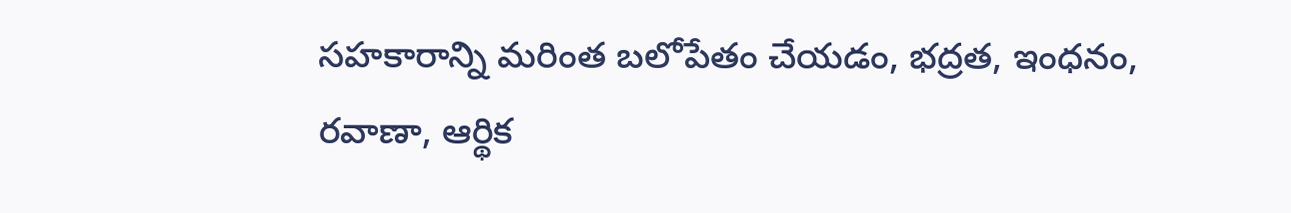సహకారాన్ని మరింత బలోపేతం చేయడం, భద్రత, ఇంధనం, రవాణా, ఆర్థిక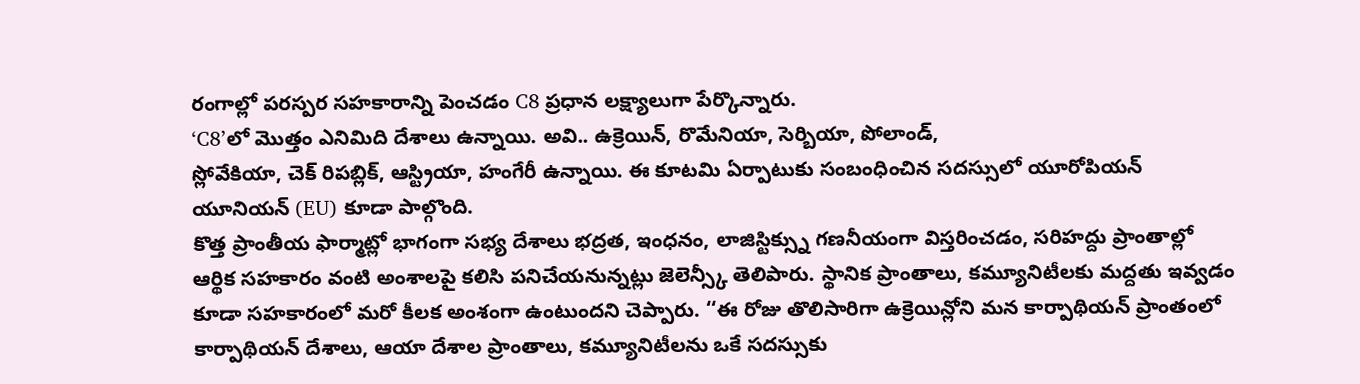రంగాల్లో పరస్పర సహకారాన్ని పెంచడం C8 ప్రధాన లక్ష్యాలుగా పేర్కొన్నారు.
‘C8’లో మొత్తం ఎనిమిది దేశాలు ఉన్నాయి. అవి.. ఉక్రెయిన్, రొమేనియా, సెర్బియా, పోలాండ్,
స్లోవేకియా, చెక్ రిపబ్లిక్, ఆస్ట్రియా, హంగేరీ ఉన్నాయి. ఈ కూటమి ఏర్పాటుకు సంబంధించిన సదస్సులో యూరోపియన్ యూనియన్ (EU) కూడా పాల్గొంది.
కొత్త ప్రాంతీయ ఫార్మాట్లో భాగంగా సభ్య దేశాలు భద్రత, ఇంధనం, లాజిస్టిక్స్ను గణనీయంగా విస్తరించడం, సరిహద్దు ప్రాంతాల్లో ఆర్థిక సహకారం వంటి అంశాలపై కలిసి పనిచేయనున్నట్లు జెలెన్స్కీ తెలిపారు. స్థానిక ప్రాంతాలు, కమ్యూనిటీలకు మద్దతు ఇవ్వడం కూడా సహకారంలో మరో కీలక అంశంగా ఉంటుందని చెప్పారు. ‘‘ఈ రోజు తొలిసారిగా ఉక్రెయిన్లోని మన కార్పాథియన్ ప్రాంతంలో కార్పాథియన్ దేశాలు, ఆయా దేశాల ప్రాంతాలు, కమ్యూనిటీలను ఒకే సదస్సుకు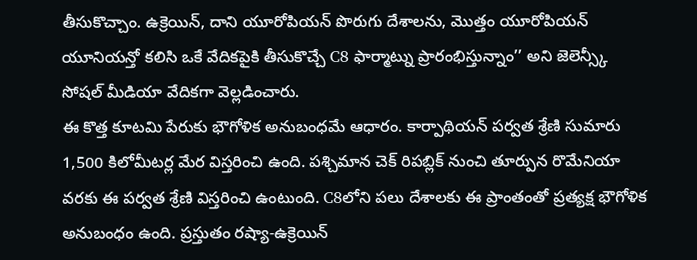తీసుకొచ్చాం. ఉక్రెయిన్, దాని యూరోపియన్ పొరుగు దేశాలను, మొత్తం యూరోపియన్ యూనియన్తో కలిసి ఒకే వేదికపైకి తీసుకొచ్చే C8 ఫార్మాట్ను ప్రారంభిస్తున్నాం’’ అని జెలెన్స్కీ సోషల్ మీడియా వేదికగా వెల్లడించారు.
ఈ కొత్త కూటమి పేరుకు భౌగోళిక అనుబంధమే ఆధారం. కార్పాథియన్ పర్వత శ్రేణి సుమారు 1,500 కిలోమీటర్ల మేర విస్తరించి ఉంది. పశ్చిమాన చెక్ రిపబ్లిక్ నుంచి తూర్పున రొమేనియా వరకు ఈ పర్వత శ్రేణి విస్తరించి ఉంటుంది. C8లోని పలు దేశాలకు ఈ ప్రాంతంతో ప్రత్యక్ష భౌగోళిక అనుబంధం ఉంది. ప్రస్తుతం రష్యా-ఉక్రెయిన్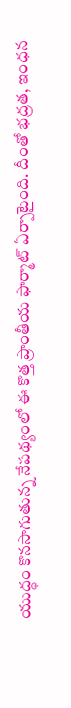యుద్ధం కొనసాగుతున్న నేపథ్యంలో ఈ కొత్త ప్రాంతీయ ఫార్మాట్ ఏర్పాటైంది. దీంతో భద్రత, ఇంధన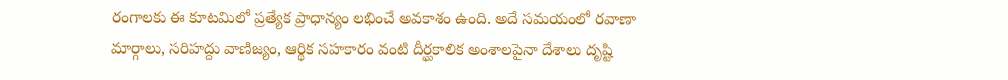రంగాలకు ఈ కూటమిలో ప్రత్యేక ప్రాధాన్యం లభించే అవకాశం ఉంది. అదే సమయంలో రవాణా మార్గాలు, సరిహద్దు వాణిజ్యం, ఆర్థిక సహకారం వంటి దీర్ఘకాలిక అంశాలపైనా దేశాలు దృష్టి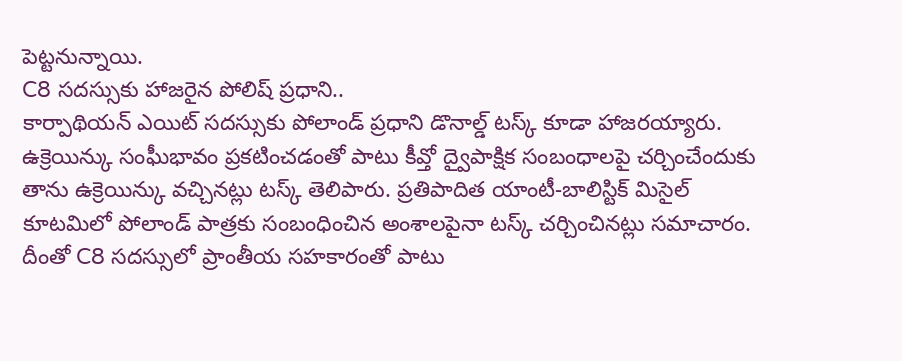పెట్టనున్నాయి.
C8 సదస్సుకు హాజరైన పోలిష్ ప్రధాని..
కార్పాథియన్ ఎయిట్ సదస్సుకు పోలాండ్ ప్రధాని డొనాల్డ్ టస్క్ కూడా హాజరయ్యారు. ఉక్రెయిన్కు సంఘీభావం ప్రకటించడంతో పాటు కీవ్తో ద్వైపాక్షిక సంబంధాలపై చర్చించేందుకు తాను ఉక్రెయిన్కు వచ్చినట్లు టస్క్ తెలిపారు. ప్రతిపాదిత యాంటీ-బాలిస్టిక్ మిసైల్ కూటమిలో పోలాండ్ పాత్రకు సంబంధించిన అంశాలపైనా టస్క్ చర్చించినట్లు సమాచారం. దీంతో C8 సదస్సులో ప్రాంతీయ సహకారంతో పాటు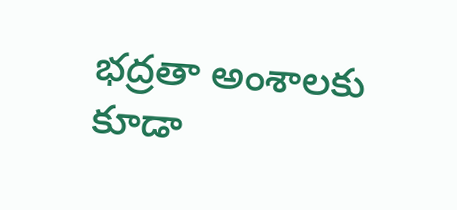భద్రతా అంశాలకు కూడా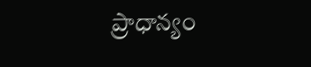ప్రాధాన్యం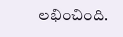లభించింది.